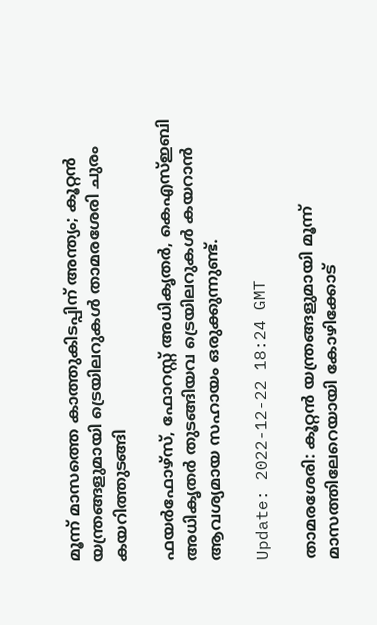മൂന്ന് മാസത്തെ കാത്തുകിടപ്പിന് അന്ത്യം; കൂറ്റന്‍ യന്ത്രങ്ങളുമായി ട്രെയിലറുകൾ താമരശേരി ചുരം കയറിത്തുടങ്ങി

ഫയർഫോഴ്സ്, ഫോറസ്റ്റ് അധികൃതർ, കെഎസ്ഇബി അധികൃതർ തുടങ്ങിയവ ട്രെയിലറുകൾ കയറാൻ ആവശ്യമായ സഹായം ഒരുക്കുന്നുണ്ട്.

Update: 2022-12-22 18:24 GMT

താമരശേരി: കൂറ്റന്‍ യന്ത്രങ്ങളുമായി മൂന്ന് മാസത്തിലേറെയായി കോഴിക്കോട്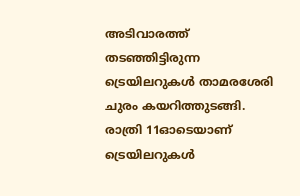അടിവാരത്ത് തടഞ്ഞിട്ടിരുന്ന ട്രെയിലറുകൾ താമരശേരി ചുരം കയറിത്തുടങ്ങി. രാത്രി 11ഓടെയാണ് ട്രെയിലറുകൾ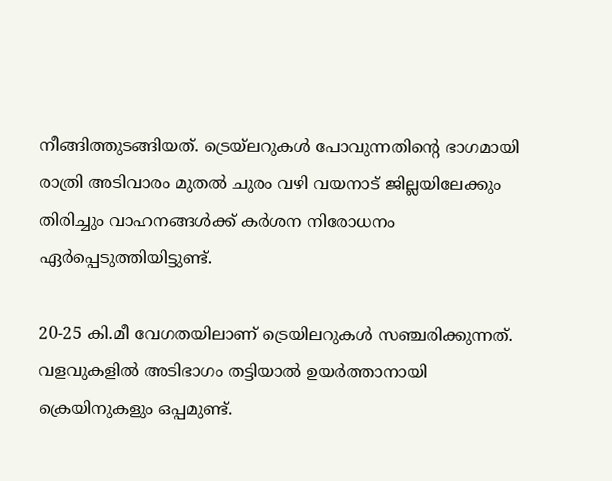നീങ്ങിത്തുടങ്ങിയത്. ട്രെയ്ലറുകൾ പോവുന്നതിന്റെ ഭാഗമായി രാത്രി അടിവാരം മുതൽ ചുരം വഴി വയനാട് ജില്ലയിലേക്കും തിരിച്ചും വാഹനങ്ങൾക്ക് കർശന നിരോധനം ഏർപ്പെടുത്തിയിട്ടുണ്ട്.

20-25 കി.മീ വേഗതയിലാണ് ട്രെയിലറുകൾ സഞ്ചരിക്കുന്നത്. വളവുകളിൽ അടിഭാഗം തട്ടിയാൽ ഉയർത്താനായി ക്രെയിനുകളും ഒപ്പമുണ്ട്.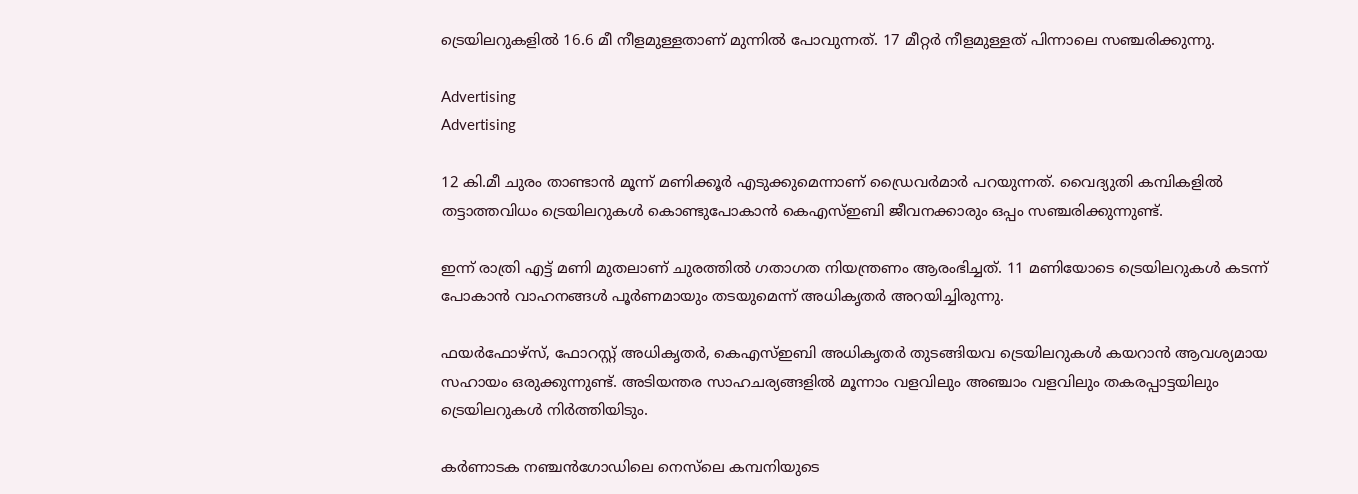ട്രെയിലറുകളി‍ൽ 16.6 മീ നീളമുള്ളതാണ് മുന്നിൽ പോവുന്നത്. 17 മീറ്റർ നീളമുള്ളത് പിന്നാലെ സഞ്ചരിക്കുന്നു.

Advertising
Advertising

12 കി.മീ ചുരം താണ്ടാൻ മൂന്ന് മണിക്കൂർ എടുക്കുമെന്നാണ് ഡ്രൈവർമാർ പറയുന്നത്. വൈദ്യുതി കമ്പികളിൽ തട്ടാത്തവിധം ട്രെയിലറുകൾ കൊണ്ടുപോകാൻ കെഎസ്ഇബി ജീവനക്കാരും ഒപ്പം സഞ്ചരിക്കുന്നുണ്ട്.

ഇന്ന് രാത്രി എട്ട് മണി മുതലാണ് ചുരത്തിൽ ഗതാഗത നിയന്ത്രണം ആരംഭിച്ചത്. 11 മണിയോടെ ട്രെയിലറുകൾ കടന്ന് പോകാൻ വാഹനങ്ങൾ പൂർണമായും തടയുമെന്ന് അധികൃതർ അറയിച്ചിരുന്നു.

ഫയർഫോഴ്സ്, ഫോറസ്റ്റ് അധികൃതർ, കെഎസ്ഇബി അധികൃതർ തുടങ്ങിയവ ട്രെയിലറുകൾ കയറാൻ ആവശ്യമായ സഹായം ഒരുക്കുന്നുണ്ട്. അടിയന്തര സാഹചര്യങ്ങളിൽ മൂന്നാം വളവിലും അഞ്ചാം വളവിലും തകരപ്പാട്ടയിലും ട്രെയിലറുകൾ നിർത്തിയിടും.

കർണാടക നഞ്ചൻഗോഡിലെ നെസ്‌ലെ കമ്പനിയുടെ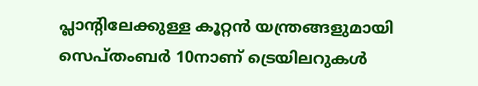പ്ലാന്‍റിലേക്കുള്ള കൂറ്റൻ യന്ത്രങ്ങളുമായി സെപ്തംബർ 10നാണ് ട്രെയിലറുകൾ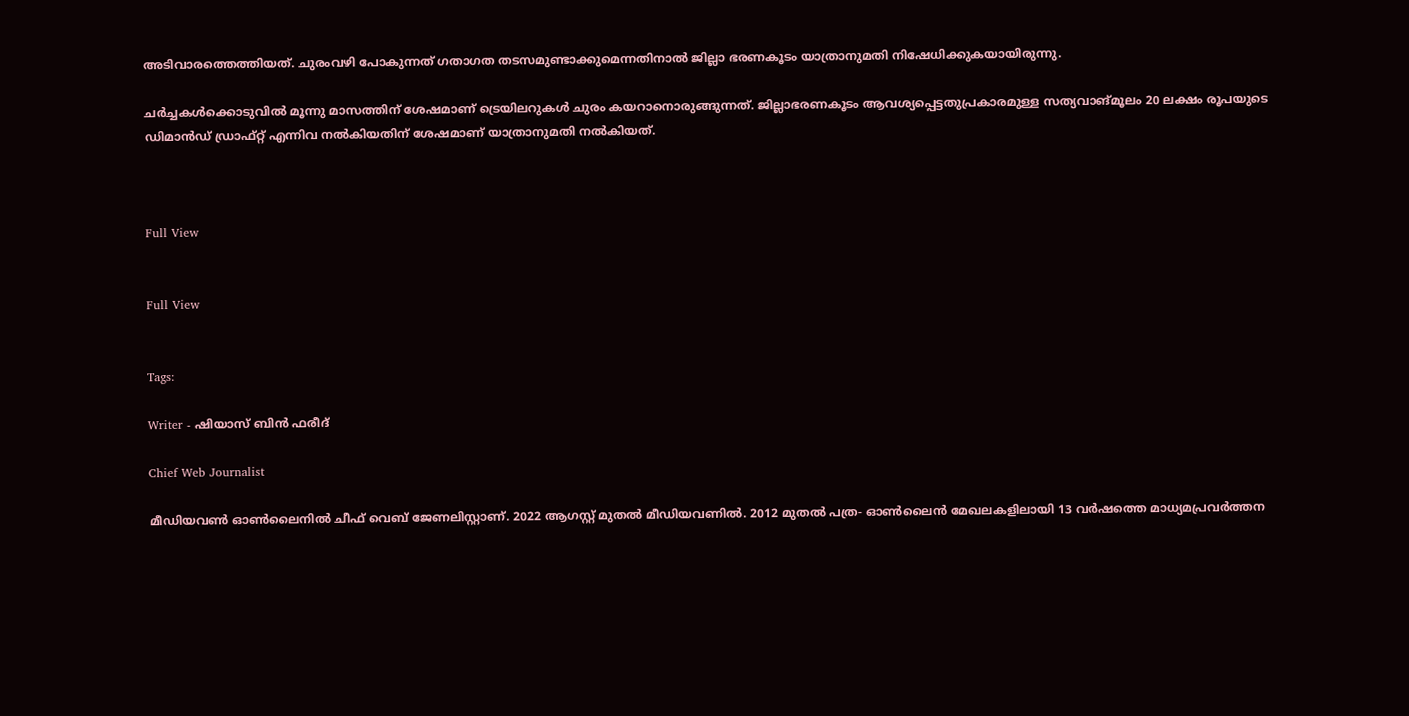അടിവാരത്തെത്തിയത്. ചുരംവഴി പോകുന്നത് ഗതാഗത തടസമുണ്ടാക്കുമെന്നതിനാൽ ജില്ലാ ഭരണകൂടം യാത്രാനുമതി നിഷേധിക്കുകയായിരുന്നു.

ചർച്ചകൾക്കൊടുവിൽ മൂന്നു മാസത്തിന് ശേഷമാണ് ട്രെയിലറുകൾ ചുരം കയറാനൊരുങ്ങുന്നത്. ജില്ലാഭരണകൂടം ആവശ്യപ്പെട്ടതുപ്രകാരമുള്ള സത്യവാങ്മൂലം 20 ലക്ഷം രൂപയുടെ ഡിമാൻഡ് ഡ്രാഫ്റ്റ് എന്നിവ നൽകിയതിന് ശേഷമാണ് യാത്രാനുമതി നൽകിയത്.



Full View


Full View


Tags:

Writer - ഷിയാസ് ബിന്‍ ഫരീദ്

Chief Web Journalist

മീഡിയവണ്‍ ഓണ്‍ലൈനില്‍ ചീഫ് വെബ് ജേണലിസ്റ്റാണ്. 2022 ആഗസ്റ്റ് മുതല്‍ മീഡിയവണില്‍. 2012 മുതല്‍ പത്ര- ഓണ്‍ലൈന്‍ മേഖലകളിലായി 13 വര്‍ഷത്തെ മാധ്യമപ്രവര്‍ത്തന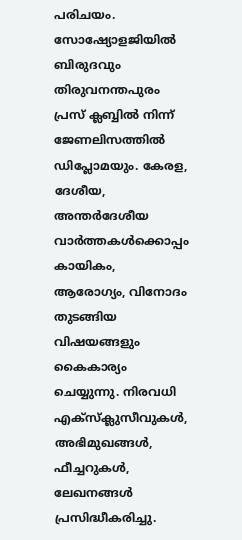പരിചയം. സോഷ്യോളജിയില്‍ ബിരുദവും തിരുവനന്തപുരം പ്രസ് ക്ലബ്ബില്‍ നിന്ന് ജേണലിസത്തില്‍ ഡിപ്ലോമയും. കേരള, ദേശീയ, അന്തര്‍ദേശീയ വാര്‍ത്തകള്‍ക്കൊപ്പം കായികം, ആരോഗ്യം, വിനോദം തുടങ്ങിയ വിഷയങ്ങളും കൈകാര്യം ചെയ്യുന്നു. നിരവധി എക്സ്ക്ലുസീവുകള്‍, അഭിമുഖങ്ങള്‍, ഫീച്ചറുകള്‍, ലേഖനങ്ങള്‍ പ്രസിദ്ധീകരിച്ചു.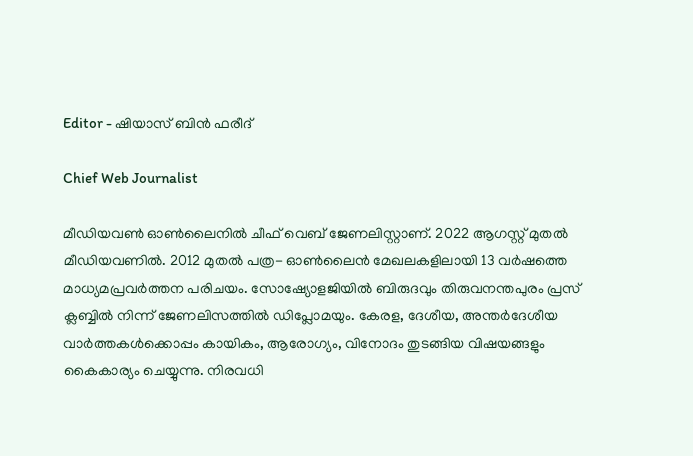Editor - ഷിയാസ് ബിന്‍ ഫരീദ്

Chief Web Journalist

മീഡിയവണ്‍ ഓണ്‍ലൈനില്‍ ചീഫ് വെബ് ജേണലിസ്റ്റാണ്. 2022 ആഗസ്റ്റ് മുതല്‍ മീഡിയവണില്‍. 2012 മുതല്‍ പത്ര- ഓണ്‍ലൈന്‍ മേഖലകളിലായി 13 വര്‍ഷത്തെ മാധ്യമപ്രവര്‍ത്തന പരിചയം. സോഷ്യോളജിയില്‍ ബിരുദവും തിരുവനന്തപുരം പ്രസ് ക്ലബ്ബില്‍ നിന്ന് ജേണലിസത്തില്‍ ഡിപ്ലോമയും. കേരള, ദേശീയ, അന്തര്‍ദേശീയ വാര്‍ത്തകള്‍ക്കൊപ്പം കായികം, ആരോഗ്യം, വിനോദം തുടങ്ങിയ വിഷയങ്ങളും കൈകാര്യം ചെയ്യുന്നു. നിരവധി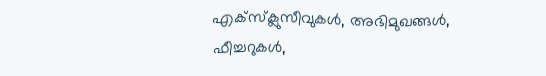എക്സ്ക്ലുസീവുകള്‍, അഭിമുഖങ്ങള്‍, ഫീച്ചറുകള്‍,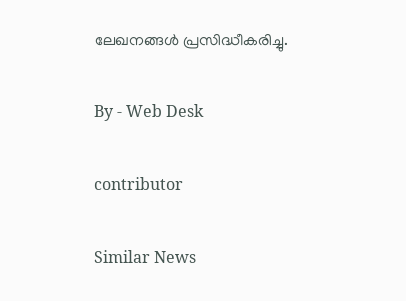ലേഖനങ്ങള്‍ പ്രസിദ്ധീകരിച്ചു.

By - Web Desk

contributor

Similar News